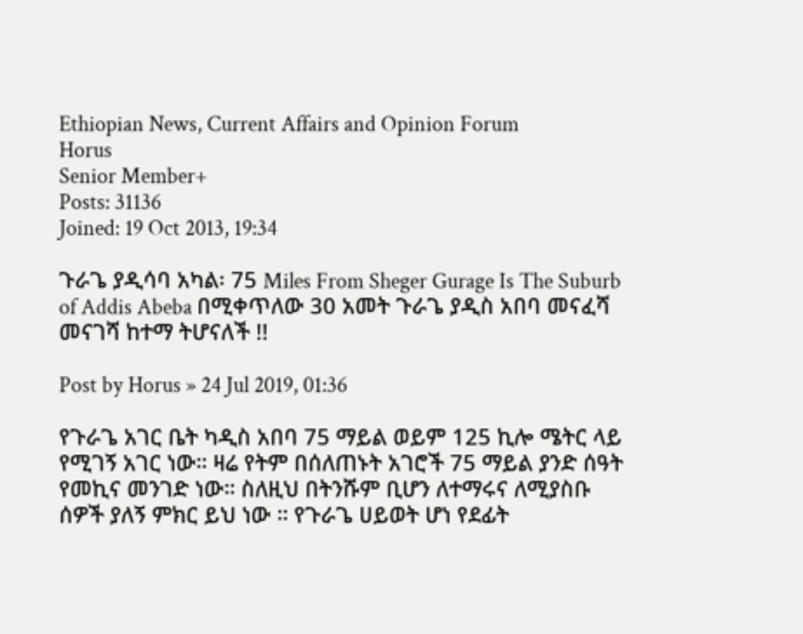Ethiopian News, Current Affairs and Opinion Forum
Horus
Senior Member+
Posts: 31136
Joined: 19 Oct 2013, 19:34

ጉራጌ ያዲሳባ አካል፡ 75 Miles From Sheger Gurage Is The Suburb of Addis Abeba በሚቀጥለው 30 አመት ጉራጌ ያዲስ አበባ መናፈሻ መናገሻ ከተማ ትሆናለች !!

Post by Horus » 24 Jul 2019, 01:36

የጉራጌ አገር ቤት ካዲስ አበባ 75 ማይል ወይም 125 ኪሎ ሜትር ላይ የሚገኝ አገር ነው። ዛሬ የትም በሰለጠኑት አገሮች 75 ማይል ያንድ ሰዓት የመኪና መንገድ ነው። ስለዚህ በትንሹም ቢሆን ለተማሩና ለሚያስቡ ሰዎች ያለኝ ምክር ይህ ነው ። የጉራጌ ሀይወት ሆነ የደፊት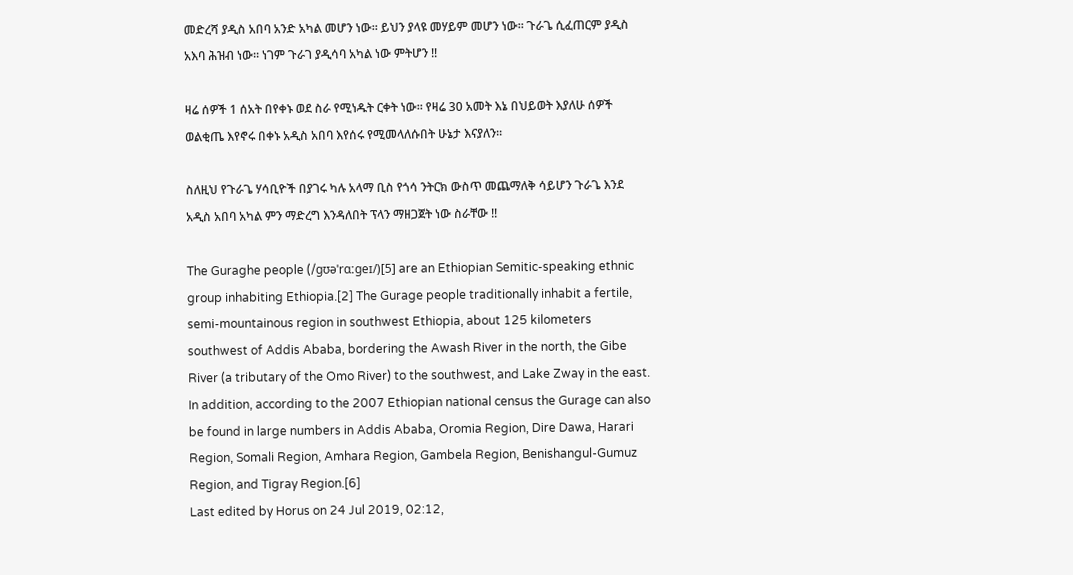መድረሻ ያዲስ አበባ አንድ አካል መሆን ነው። ይህን ያላዩ መሃይም መሆን ነው። ጉራጌ ሲፈጠርም ያዲስ አእባ ሕዝብ ነው። ነገም ጉራገ ያዲሳባ አካል ነው ምትሆን !!

ዛሬ ሰዎች 1 ሰአት በየቀኑ ወደ ስራ የሚነዱት ርቀት ነው። የዛሬ 30 አመት እኔ በህይወት እያለሁ ሰዎች ወልቂጤ እየኖሩ በቀኑ አዲስ አበባ እየሰሩ የሚመላለሱበት ሁኔታ እናያለን።

ስለዚህ የጉራጌ ሃሳቢዮች በያገሩ ካሉ አላማ ቢስ የጎሳ ንትርክ ውስጥ መጨማለቅ ሳይሆን ጉራጌ እንደ አዲስ አበባ አካል ምን ማድረግ እንዳለበት ፕላን ማዘጋጀት ነው ስራቸው !!

The Guraghe people (/ɡʊəˈrɑːɡeɪ/)[5] are an Ethiopian Semitic-speaking ethnic group inhabiting Ethiopia.[2] The Gurage people traditionally inhabit a fertile, semi-mountainous region in southwest Ethiopia, about 125 kilometers southwest of Addis Ababa, bordering the Awash River in the north, the Gibe River (a tributary of the Omo River) to the southwest, and Lake Zway in the east. In addition, according to the 2007 Ethiopian national census the Gurage can also be found in large numbers in Addis Ababa, Oromia Region, Dire Dawa, Harari Region, Somali Region, Amhara Region, Gambela Region, Benishangul-Gumuz Region, and Tigray Region.[6]
Last edited by Horus on 24 Jul 2019, 02:12,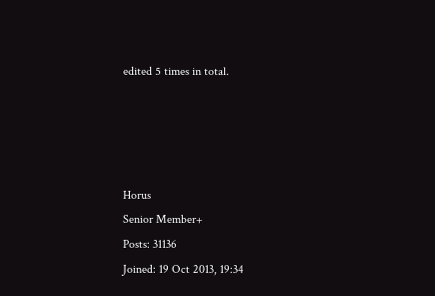edited 5 times in total.




Horus
Senior Member+
Posts: 31136
Joined: 19 Oct 2013, 19:34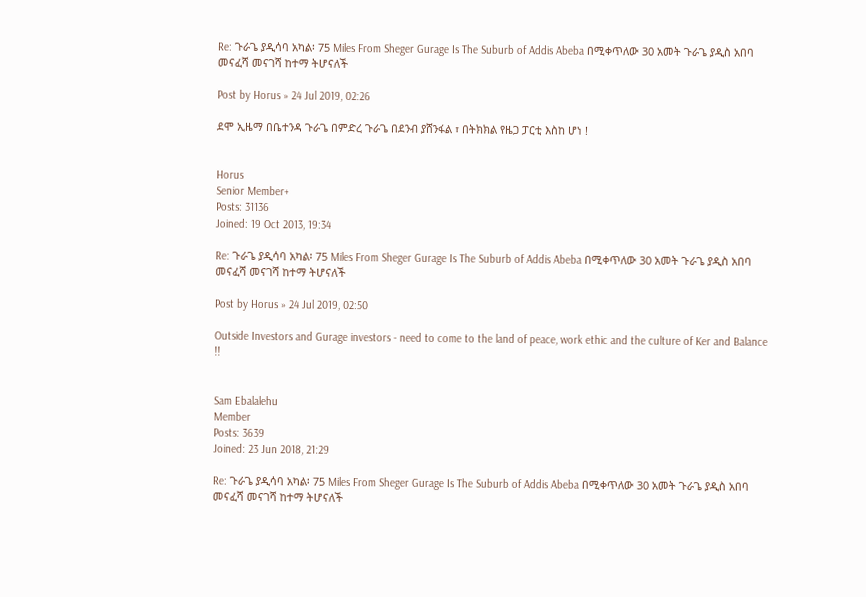Re: ጉራጌ ያዲሳባ አካል፡ 75 Miles From Sheger Gurage Is The Suburb of Addis Abeba በሚቀጥለው 30 አመት ጉራጌ ያዲስ አበባ መናፈሻ መናገሻ ከተማ ትሆናለች

Post by Horus » 24 Jul 2019, 02:26

ደሞ ኢዜማ በቤተንዳ ጉራጌ በምድረ ጉራጌ በደንብ ያሸንፋል ፣ በትክክል የዜጋ ፓርቲ እስከ ሆነ !


Horus
Senior Member+
Posts: 31136
Joined: 19 Oct 2013, 19:34

Re: ጉራጌ ያዲሳባ አካል፡ 75 Miles From Sheger Gurage Is The Suburb of Addis Abeba በሚቀጥለው 30 አመት ጉራጌ ያዲስ አበባ መናፈሻ መናገሻ ከተማ ትሆናለች

Post by Horus » 24 Jul 2019, 02:50

Outside Investors and Gurage investors - need to come to the land of peace, work ethic and the culture of Ker and Balance !!


Sam Ebalalehu
Member
Posts: 3639
Joined: 23 Jun 2018, 21:29

Re: ጉራጌ ያዲሳባ አካል፡ 75 Miles From Sheger Gurage Is The Suburb of Addis Abeba በሚቀጥለው 30 አመት ጉራጌ ያዲስ አበባ መናፈሻ መናገሻ ከተማ ትሆናለች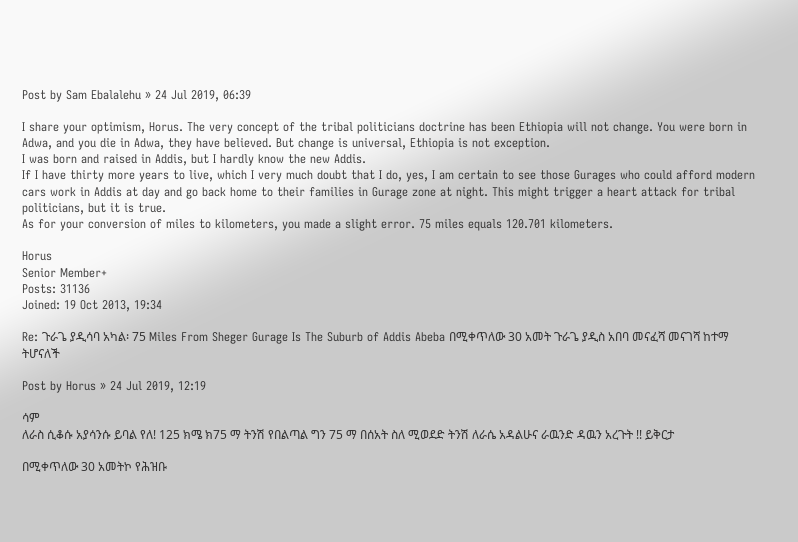Post by Sam Ebalalehu » 24 Jul 2019, 06:39

I share your optimism, Horus. The very concept of the tribal politicians doctrine has been Ethiopia will not change. You were born in Adwa, and you die in Adwa, they have believed. But change is universal, Ethiopia is not exception.
I was born and raised in Addis, but I hardly know the new Addis.
If I have thirty more years to live, which I very much doubt that I do, yes, I am certain to see those Gurages who could afford modern cars work in Addis at day and go back home to their families in Gurage zone at night. This might trigger a heart attack for tribal politicians, but it is true.
As for your conversion of miles to kilometers, you made a slight error. 75 miles equals 120.701 kilometers.

Horus
Senior Member+
Posts: 31136
Joined: 19 Oct 2013, 19:34

Re: ጉራጌ ያዲሳባ አካል፡ 75 Miles From Sheger Gurage Is The Suburb of Addis Abeba በሚቀጥለው 30 አመት ጉራጌ ያዲስ አበባ መናፈሻ መናገሻ ከተማ ትሆናለች

Post by Horus » 24 Jul 2019, 12:19

ሳም
ለራስ ሲቆሱ አያሳንሱ ይባል የለ! 125 ክሜ ክ75 ማ ትንሽ የበልጣል ግን 75 ማ በሰአት ስለ ሚወደድ ትንሽ ለራሴ አዳልሁና ራዉንድ ዳዉን አረጉት !! ይቅርታ

በሚቀጥለው 30 አመትኮ የሕዝቡ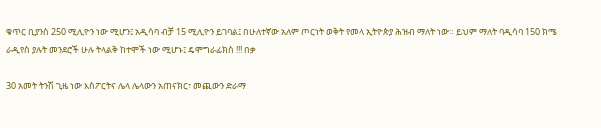ቁጥር ቢያንስ 250 ሚሊዮን ነው ሚሆን፤ አዲሳባ ብቻ 15 ሚሊዮን ይገባል፤ በሁለተኛው አለም ጦርነት ወቅት የመላ ኢትዮጵያ ሕዝብ ማለት ነው። ይህም ማለት ባዲሳባ 150 ክሜ ራዲየስ ያሉት መንደሮች ሁሉ ትላልቅ ከተሞች ነው ሚሆኑ፤ ዴሞግራፊክስ !!! በቃ

30 አመት ትንሽ ጊዜ ነው እስፖርትና ሌላ ሌላውን አጠናክር፣ መጪውን ድራማ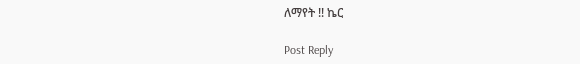ለማየት !! ኬር

Post Reply